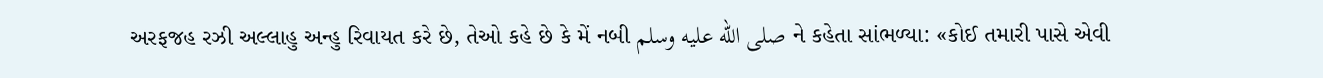અરફજહ રઝી અલ્લાહુ અન્હુ રિવાયત કરે છે, તેઓ કહે છે કે મેં નબી صلى الله عليه وسلم ને કહેતા સાંભળ્યા: «કોઈ તમારી પાસે એવી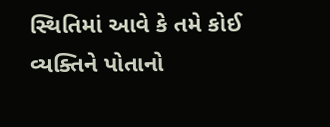સ્થિતિમાં આવે કે તમે કોઈ વ્યક્તિને પોતાનો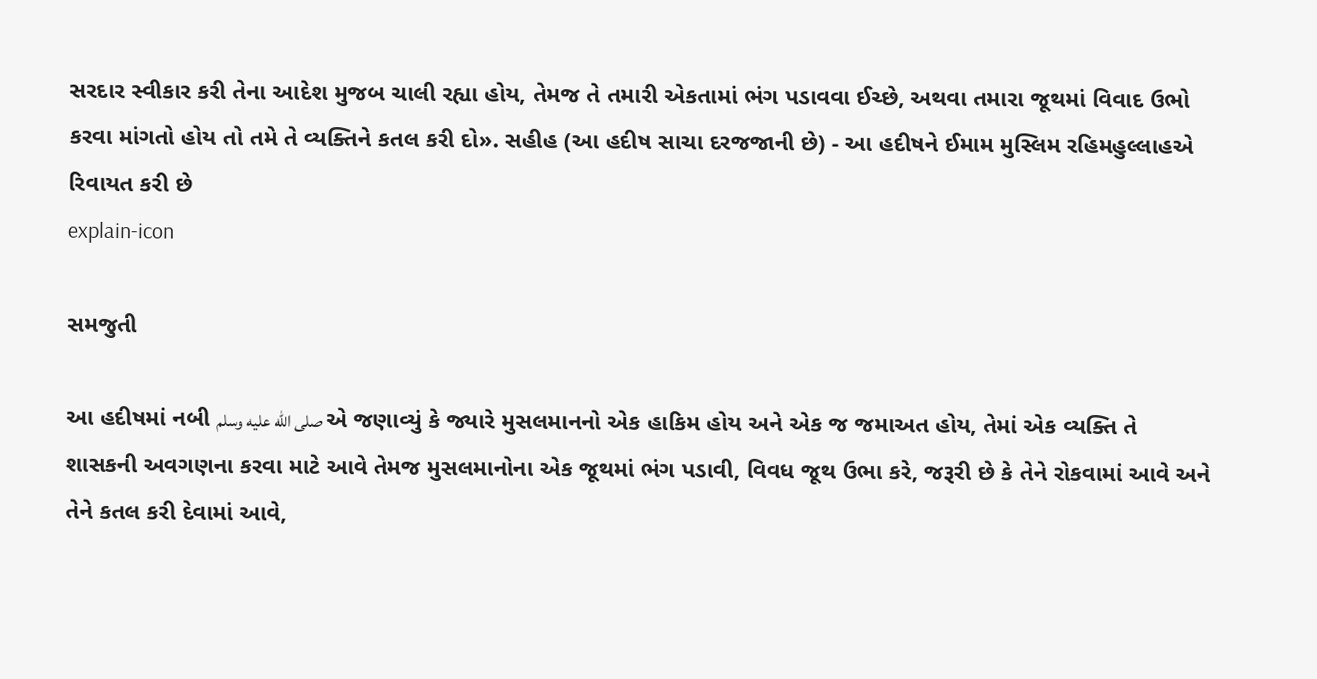સરદાર સ્વીકાર કરી તેના આદેશ મુજબ ચાલી રહ્યા હોય, તેમજ તે તમારી એકતામાં ભંગ પડાવવા ઈચ્છે, અથવા તમારા જૂથમાં વિવાદ ઉભો કરવા માંગતો હોય તો તમે તે વ્યક્તિને કતલ કરી દો». સહીહ (આ હદીષ સાચા દરજજાની છે) - આ હદીષને ઈમામ મુસ્લિમ રહિમહુલ્લાહએ રિવાયત કરી છે
explain-icon

સમજુતી

આ હદીષમાં નબી صلى الله عليه وسلم એ જણાવ્યું કે જ્યારે મુસલમાનનો એક હાકિમ હોય અને એક જ જમાઅત હોય, તેમાં એક વ્યક્તિ તે શાસકની અવગણના કરવા માટે આવે તેમજ મુસલમાનોના એક જૂથમાં ભંગ પડાવી, વિવધ જૂથ ઉભા કરે, જરૂરી છે કે તેને રોકવામાં આવે અને તેને કતલ કરી દેવામાં આવે,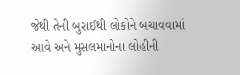જેથી તેની બુરાઈથી લોકોને બચાવવામાં આવે અને મુસલમાનોના લોહીની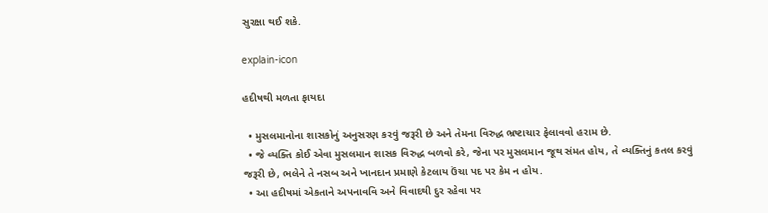સુરક્ષા થઈ શકે.

explain-icon

હદીષથી મળતા ફાયદા

  • મુસલમાનોના શાસકોનું અનુસરણ કરવું જરૂરી છે અને તેમના વિરુદ્ધ ભ્રષ્ટાચાર ફેલાવવો હરામ છે.
  • જે વ્યક્તિ કોઈ એવા મુસલમાન શાસક વિરુદ્ધ બળવો કરે, જેના પર મુસલમાન જૂથ સંમત હોય, તે વ્યક્તિનું કતલ કરવું જરૂરી છે, ભલેને તે નસબ અને ખાનદાન પ્રમાણે કેટલાય ઉંચા પદ પર કેમ ન હોય.
  • આ હદીષમાં એકતાને અપનાવવિ અને વિવાદથી દુર રહેવા પર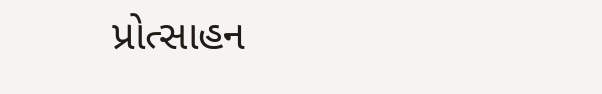પ્રોત્સાહન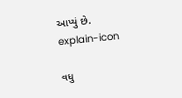આપ્યું છે.
explain-icon

વધુ